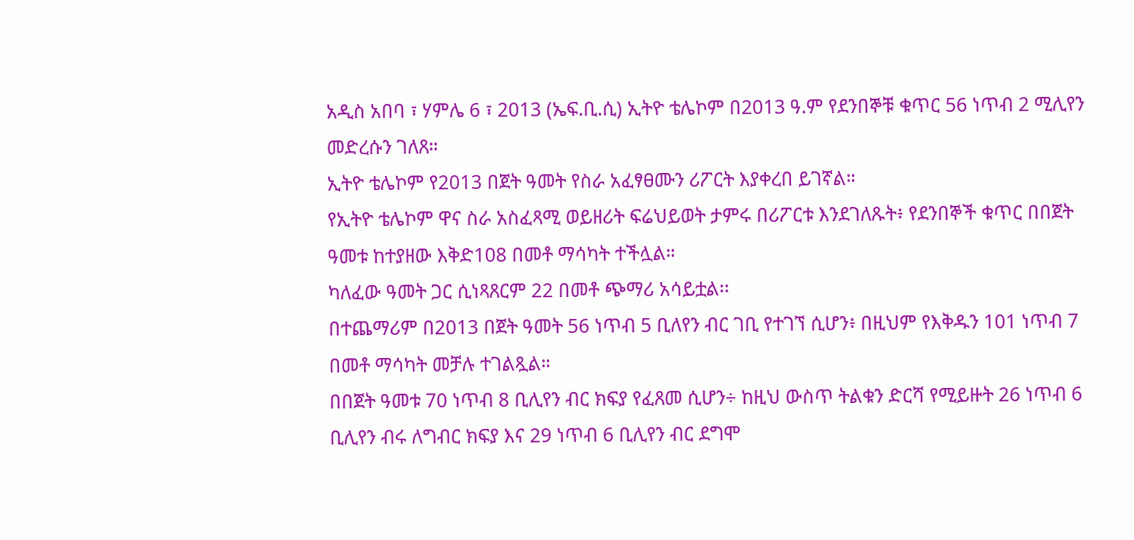አዲስ አበባ ፣ ሃምሌ 6 ፣ 2013 (ኤፍ.ቢ.ሲ) ኢትዮ ቴሌኮም በ2013 ዓ.ም የደንበኞቹ ቁጥር 56 ነጥብ 2 ሚሊየን መድረሱን ገለጸ።
ኢትዮ ቴሌኮም የ2013 በጀት ዓመት የስራ አፈፃፀሙን ሪፖርት እያቀረበ ይገኛል።
የኢትዮ ቴሌኮም ዋና ስራ አስፈጻሚ ወይዘሪት ፍሬህይወት ታምሩ በሪፖርቱ እንደገለጹት፥ የደንበኞች ቁጥር በበጀት ዓመቱ ከተያዘው እቅድ108 በመቶ ማሳካት ተችሏል።
ካለፈው ዓመት ጋር ሲነጻጸርም 22 በመቶ ጭማሪ አሳይቷል፡፡
በተጨማሪም በ2013 በጀት ዓመት 56 ነጥብ 5 ቢለየን ብር ገቢ የተገኘ ሲሆን፥ በዚህም የእቅዱን 101 ነጥብ 7 በመቶ ማሳካት መቻሉ ተገልጿል።
በበጀት ዓመቱ 70 ነጥብ 8 ቢሊየን ብር ክፍያ የፈጸመ ሲሆን÷ ከዚህ ውስጥ ትልቁን ድርሻ የሚይዙት 26 ነጥብ 6 ቢሊየን ብሩ ለግብር ክፍያ እና 29 ነጥብ 6 ቢሊየን ብር ደግሞ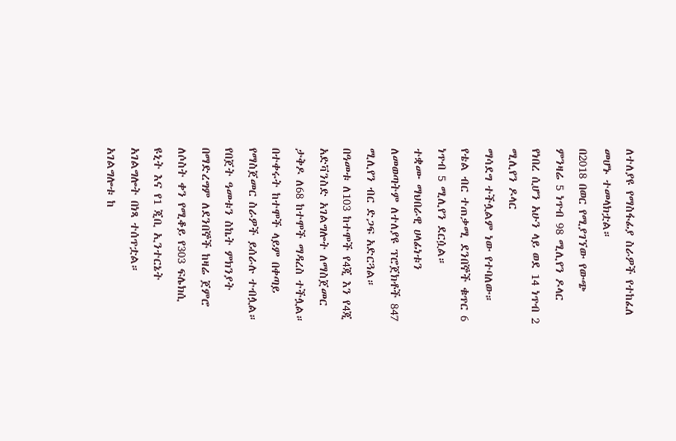ለተለያዩ የማስፋፊያ ስራዎች የተከፈለ መሆኑ ተመላክቷል።
በ2018 በወር የሚያገኘው የውጭ ምንዛሬ 5 ነጥብ 98 ሚሊየን ዶላር የነበረ ሲሆን አሁን ላይ ወደ 14 ነጥብ 2 ሚሊየን ዶላር
ማሳደግ ተችሏልም ነው የተባለው።
የቴል ብር ተጠቃሚ ደንበኞች ቁጥር 6 ነጥብ 5 ሚሊየን ደርሷል።
ተቋሙ ማህበራዊ ሀላፊነቱን ለመወጣትም ለተለያዩ ፕሮጀክቶች 847 ሚሊየን ብር ድጋፍ አድርጓል።
በዓመቱ ለ103 ከተሞች የ4ጂ እን የ4ጂ አድቫንስድ አገልግሎት ለማስጀመር ታቅዶ ለ68 ከተሞች ማዳረስ ተችሏል። በተቀሩት ከተሞች ላይም በቀጣይ የማስጀመር ስራዎች ይሰራሉ ተብሏል።
የበጀት ዓመቱን ስኬት ምክንያት በማድረግም ለደንበኞች ከዛሬ ጀምሮ ለሶስት ቀን የሚቆይ የ303 ፍሌክሲ ዩኒት እና የ1 ጂቢ ኢንተርኔት አገልግሎት በነጻ ተሰጥቷል። አገልግሎቱ ከ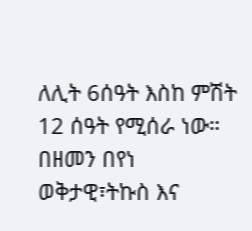ለሊት 6ሰዓት እስከ ምሽት 12 ሰዓት የሚሰራ ነው።
በዘመን በየነ
ወቅታዊ፣ትኩስ እና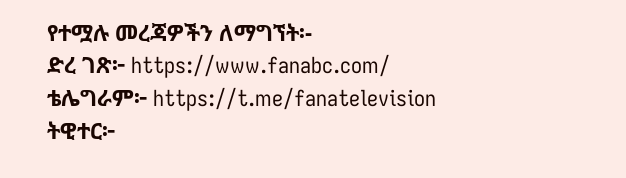የተሟሉ መረጃዎችን ለማግኘት፡-
ድረ ገጽ፦ https://www.fanabc.com/
ቴሌግራም፦ https://t.me/fanatelevision
ትዊተር፦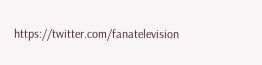https://twitter.com/fanatelevision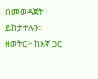በመወዳጀት ይከታተሉን፡፡
ዘወትር፦ ከእኛ ጋር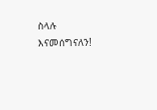ስላሉ እናመሰግናለን!